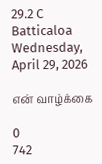29.2 C
Batticaloa
Wednesday, April 29, 2026

என் வாழ்க்கை

0
742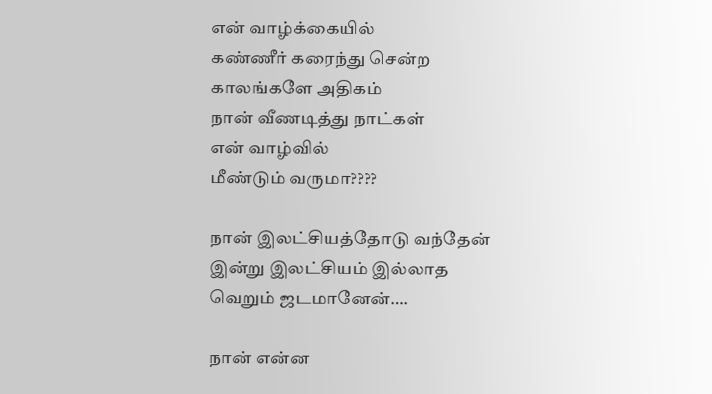என் வாழ்க்கையில்
கண்ணீர் கரைந்து சென்ற
காலங்களே அதிகம்
நான் வீணடித்து நாட்கள்
என் வாழ்வில்
மீண்டும் வருமா????

நான் இலட்சியத்தோடு வந்தேன்
இன்று இலட்சியம் இல்லாத
வெறும் ஜடமானேன்….

நான் என்ன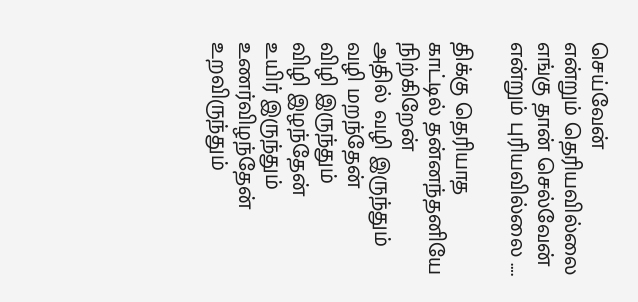செய்வேன்
என்றும் தெரியவில்லை
எங்கு தான் செல்வேன்
என்றும் புரியவில்லை ….

திக்கு தெரியாத
காட்டில் தன்னந்தனியே
நிற்கிறேன்
அதில் வழி இருந்தும்
வழி மறந்தேன்
விழி இருந்தும்
விழி இழந்தேன்
உயிர் இருந்தும் உணர்விழந்தேன்
உறவிருந்தும்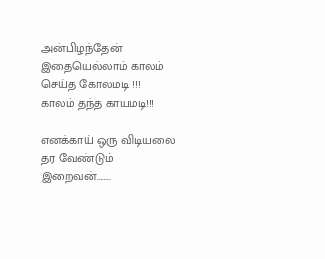அன்பிழந்தேன்
இதையெல்லாம் காலம்
செய்த கோலமடி !!!
காலம் தந்த காயமடி!!!

எனக்காய் ஒரு விடியலை
தர வேண்டும்
இறைவன்……..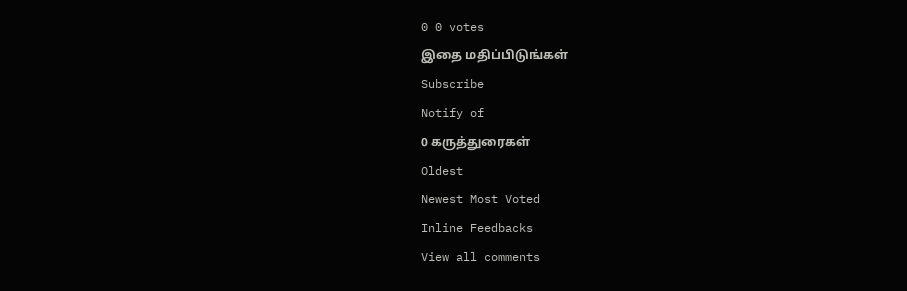0 0 votes
இதை மதிப்பிடுங்கள்
Subscribe
Notify of
0 கருத்துரைகள்
Oldest
Newest Most Voted
Inline Feedbacks
View all comments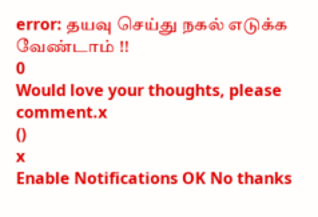error: தயவு செய்து நகல் எடுக்க வேண்டாம் !!
0
Would love your thoughts, please comment.x
()
x
Enable Notifications OK No thanks